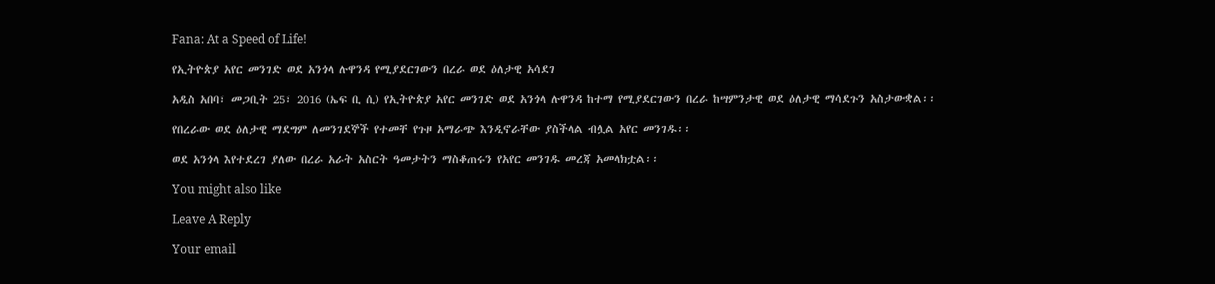Fana: At a Speed of Life!

የኢትዮጵያ አየር መንገድ ወደ አንጎላ ሉዋንዳ የሚያደርገውን በረራ ወደ ዕለታዊ አሳደገ

አዲስ አበባ፣ መጋቢት 25፣ 2016 (ኤፍ ቢ ሲ) የኢትዮጵያ አየር መንገድ ወደ አንጎላ ሉዋንዳ ከተማ የሚያደርገውን በረራ ከሣምንታዊ ወደ ዕለታዊ ማሳደጉን አስታውቋል፡፡

የበረራው ወደ ዕለታዊ ማደግም ለመንገደኞች የተመቸ የጉዞ አማራጭ እንዲኖራቸው ያስችላል ብሏል አየር መንገዱ፡፡

ወደ አንጎላ እየተደረገ ያለው በረራ አራት አስርት ዓመታትን ማስቆጠሩን የአየር መንገዱ መረጃ አመላክቷል፡፡

You might also like

Leave A Reply

Your email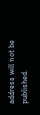address will not be published.